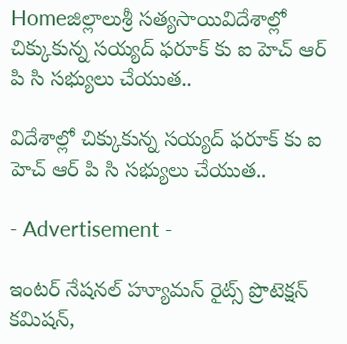Homeజిల్లాలుశ్రీ సత్యసాయివిదేశాల్లో చిక్కుకున్న సయ్యద్ ఫరూక్ కు ఐ హెచ్ ఆర్ పి సి సభ్యులు చేయుత..

విదేశాల్లో చిక్కుకున్న సయ్యద్ ఫరూక్ కు ఐ హెచ్ ఆర్ పి సి సభ్యులు చేయుత..

- Advertisement -

ఇంటర్ నేషనల్ హ్యూమన్ రైట్స్ ప్రొటెక్షన్ కమిషన్,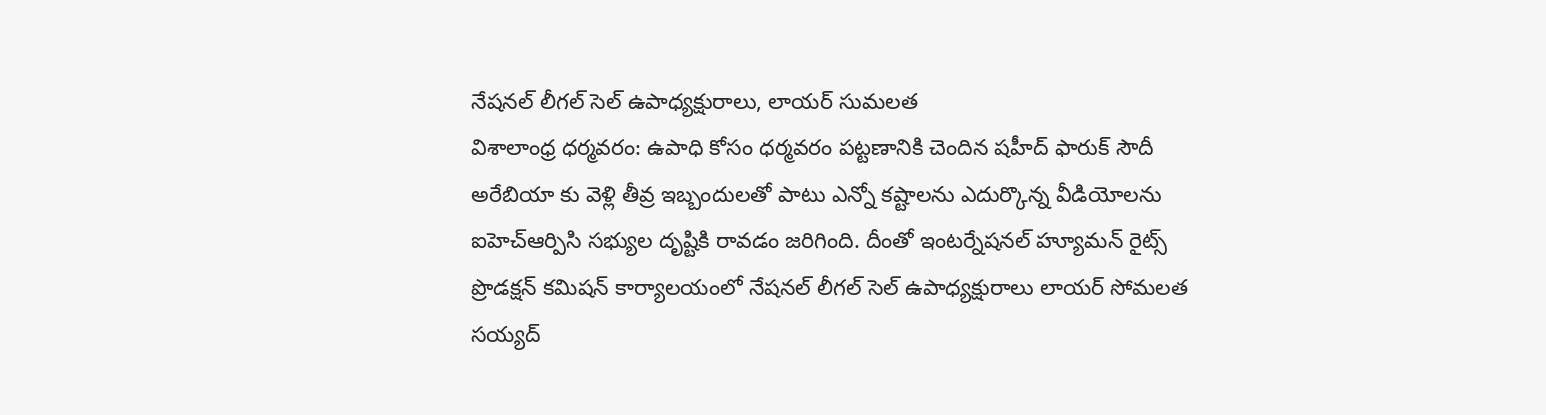నేషనల్ లీగల్ సెల్ ఉపాధ్యక్షురాలు, లాయర్ సుమలత
విశాలాంధ్ర ధర్మవరం: ఉపాధి కోసం ధర్మవరం పట్టణానికి చెందిన షహీద్ ఫారుక్ సౌదీ అరేబియా కు వెళ్లి తీవ్ర ఇబ్బందులతో పాటు ఎన్నో కష్టాలను ఎదుర్కొన్న వీడియోలను ఐహెచ్ఆర్పిసి సభ్యుల దృష్టికి రావడం జరిగింది. దీంతో ఇంటర్నేషనల్ హ్యూమన్ రైట్స్ ప్రొడక్షన్ కమిషన్ కార్యాలయంలో నేషనల్ లీగల్ సెల్ ఉపాధ్యక్షురాలు లాయర్ సోమలత సయ్యద్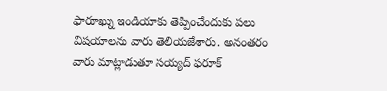ఫారూఖ్ను ఇండియాకు తెప్పించేందుకు పలు విషయాలను వారు తెలియజేశారు. అనంతరం వారు మాట్లాడుతూ సయ్యద్ ఫరూక్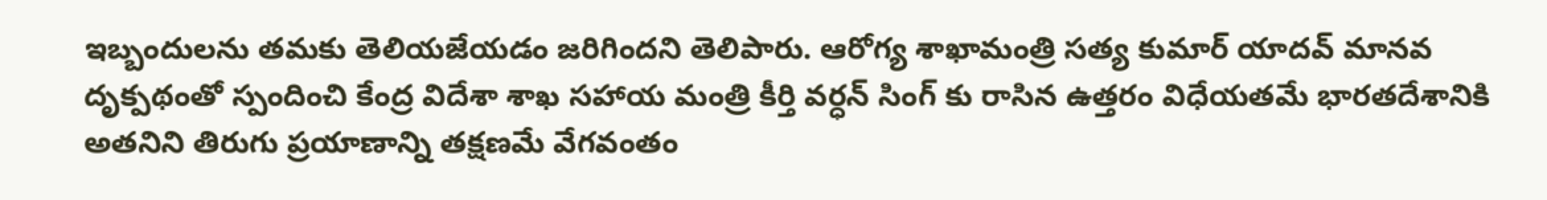ఇబ్బందులను తమకు తెలియజేయడం జరిగిందని తెలిపారు. ఆరోగ్య శాఖామంత్రి సత్య కుమార్ యాదవ్ మానవ దృక్పథంతో స్పందించి కేంద్ర విదేశా శాఖ సహాయ మంత్రి కీర్తి వర్ధన్ సింగ్ కు రాసిన ఉత్తరం విధేయతమే భారతదేశానికి అతనిని తిరుగు ప్రయాణాన్ని తక్షణమే వేగవంతం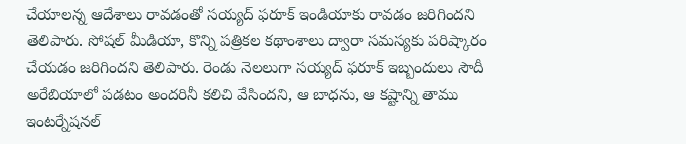చేయాలన్న ఆదేశాలు రావడంతో సయ్యద్ ఫరూక్ ఇండియాకు రావడం జరిగిందని తెలిపారు. సోషల్ మీడియా, కొన్ని పత్రికల కథాంశాలు ద్వారా సమస్యకు పరిష్కారం చేయడం జరిగిందని తెలిపారు. రెండు నెలలుగా సయ్యద్ ఫరూక్ ఇబ్బందులు సౌదీ అరేబియాలో పడటం అందరినీ కలిచి వేసిందని, ఆ బాధను, ఆ కష్టాన్ని తాము ఇంటర్నేషనల్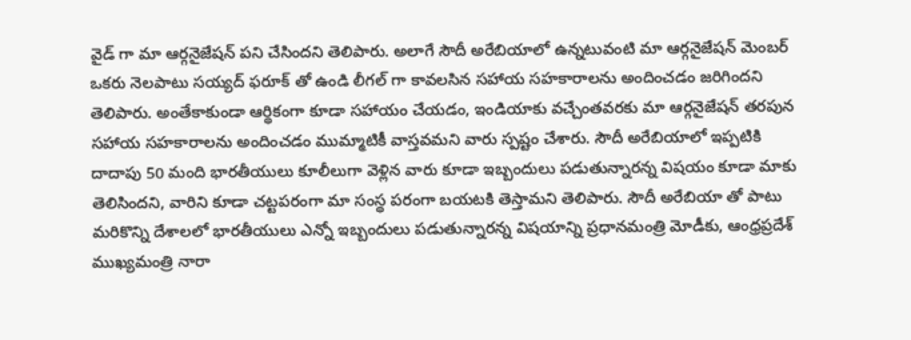వైడ్ గా మా ఆర్గనైజేషన్ పని చేసిందని తెలిపారు. అలాగే సౌదీ అరేబియాలో ఉన్నటువంటి మా ఆర్గనైజేషన్ మెంబర్ ఒకరు నెలపాటు సయ్యద్ ఫరూక్ తో ఉండి లీగల్ గా కావలసిన సహాయ సహకారాలను అందించడం జరిగిందని తెలిపారు. అంతేకాకుండా ఆర్థికంగా కూడా సహాయం చేయడం, ఇండియాకు వచ్చేంతవరకు మా ఆర్గనైజేషన్ తరపున సహాయ సహకారాలను అందించడం ముమ్మాటికీ వాస్తవమని వారు స్పష్టం చేశారు. సౌదీ అరేబియాలో ఇప్పటికి దాదాపు 50 మంది భారతీయులు కూలీలుగా వెళ్లిన వారు కూడా ఇబ్బందులు పడుతున్నారన్న విషయం కూడా మాకు తెలిసిందని, వారిని కూడా చట్టపరంగా మా సంస్థ పరంగా బయటకి తెస్తామని తెలిపారు. సౌదీ అరేబియా తో పాటు మరికొన్ని దేశాలలో భారతీయులు ఎన్నో ఇబ్బందులు పడుతున్నారన్న విషయాన్ని ప్రధానమంత్రి మోడీకు, ఆంధ్రప్రదేశ్ ముఖ్యమంత్రి నారా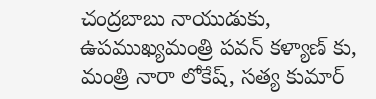చంద్రబాబు నాయుడుకు, ఉపముఖ్యమంత్రి పవన్ కళ్యాణ్ కు, మంత్రి నారా లోకేష్, సత్య కుమార్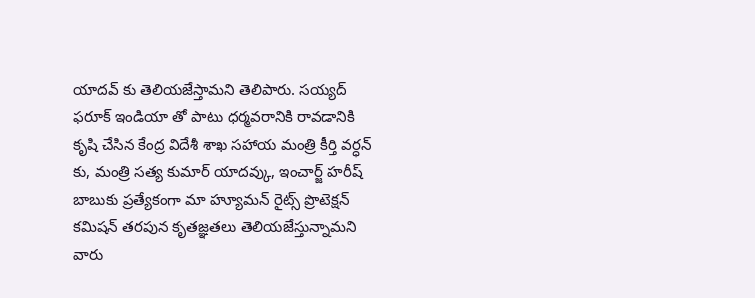యాదవ్ కు తెలియజేస్తామని తెలిపారు. సయ్యద్ ఫరూక్ ఇండియా తో పాటు ధర్మవరానికి రావడానికి కృషి చేసిన కేంద్ర విదేశీ శాఖ సహాయ మంత్రి కీర్తి వర్ధన్ కు, మంత్రి సత్య కుమార్ యాదవ్కు, ఇంచార్జ్ హరీష్ బాబుకు ప్రత్యేకంగా మా హ్యూమన్ రైట్స్ ప్రొటెక్షన్ కమిషన్ తరపున కృతజ్ఞతలు తెలియజేస్తున్నామని వారు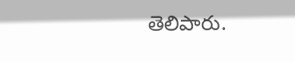తెలిపారు.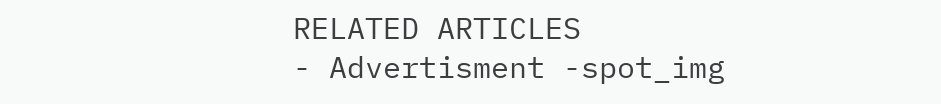RELATED ARTICLES
- Advertisment -spot_img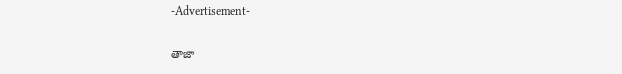-Advertisement-

తాజా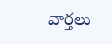వార్తలు